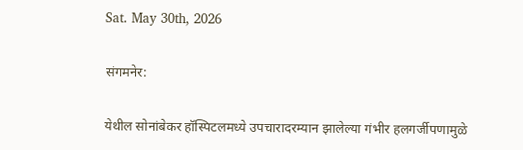Sat. May 30th, 2026

संगमनेर:

येथील सोनांबेकर हॉस्पिटलमध्ये उपचारादरम्यान झालेल्या गंभीर हलगर्जीपणामुळे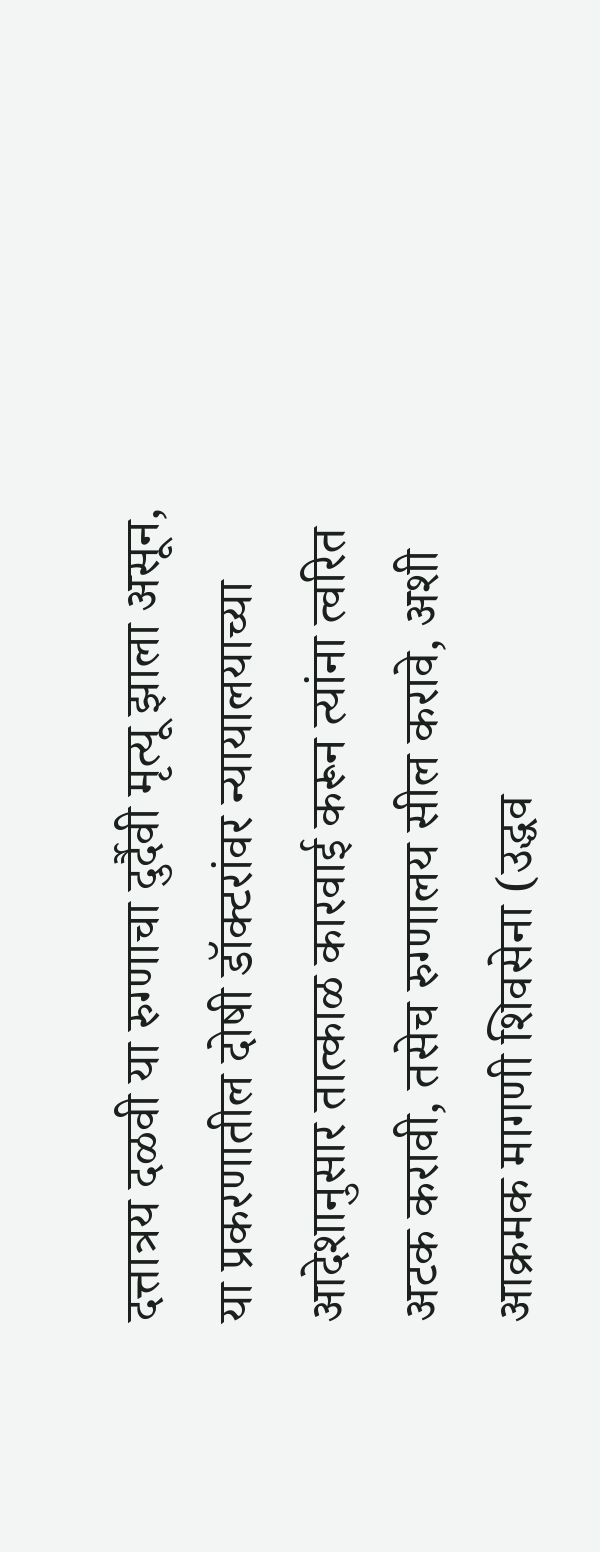दत्तात्रय दळवी या रुग्णाचा दुर्दैवी मृत्यू झाला असून, या प्रकरणातील दोषी डॉक्टरांवर न्यायालयाच्या आदेशानुसार तात्काळ कारवाई करून त्यांना त्वरित अटक करावी, तसेच रुग्णालय सील करावे, अशी आक्रमक मागणी शिवसेना (उद्धव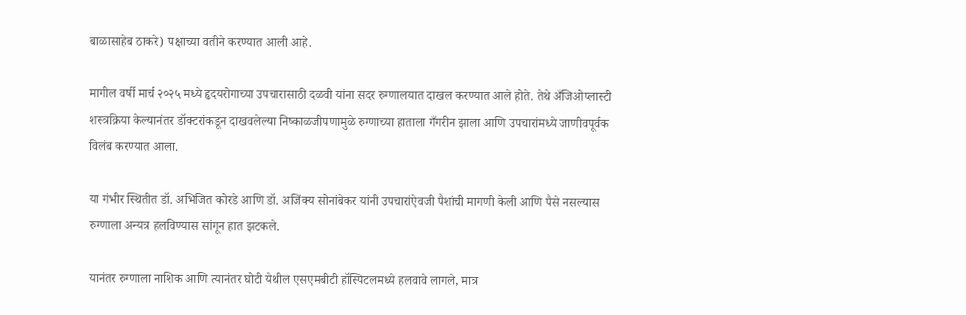बाळासाहेब ठाकरे) पक्षाच्या वतीने करण्यात आली आहे.

मागील वर्षी मार्च २०२५ मध्ये हृदयरोगाच्या उपचारासाठी दळवी यांना सदर रुग्णालयात दाखल करण्यात आले होते. तेथे अँजिओप्लास्टी शस्त्रक्रिया केल्यानंतर डॉक्टरांकडून दाखवलेल्या निष्काळजीपणामुळे रुग्णाच्या हाताला गँगरीन झाला आणि उपचारांमध्ये जाणीवपूर्वक विलंब करण्यात आला.

या गंभीर स्थितीत डॉ. अभिजित कोरडे आणि डॉ. अजिंक्य सोनांबेकर यांनी उपचारांऐवजी पैशांची मागणी केली आणि पैसे नसल्यास रुग्णाला अन्यत्र हलविण्यास सांगून हात झटकले.

यानंतर रुग्णाला नाशिक आणि त्यानंतर घोटी येथील एसएमबीटी हॉस्पिटलमध्ये हलवावे लागले, मात्र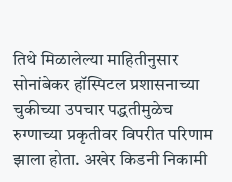तिथे मिळालेल्या माहितीनुसार सोनांबेकर हॉस्पिटल प्रशासनाच्या चुकीच्या उपचार पद्धतीमुळेच रुग्णाच्या प्रकृतीवर विपरीत परिणाम झाला होता. अखेर किडनी निकामी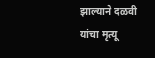झाल्याने दळवी यांचा मृत्यू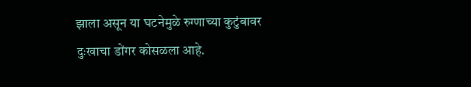झाला असून या घटनेमुळे रुग्णाच्या कुटुंबावर दुःखाचा डोंगर कोसळला आहे.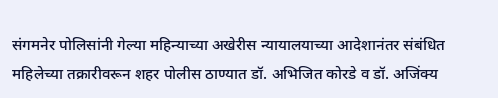संगमनेर पोलिसांनी गेल्या महिन्याच्या अखेरीस न्यायालयाच्या आदेशानंतर संबंधित महिलेच्या तक्रारीवरून शहर पोलीस ठाण्यात डॉ. अभिजित कोरडे व डॉ. अजिंक्य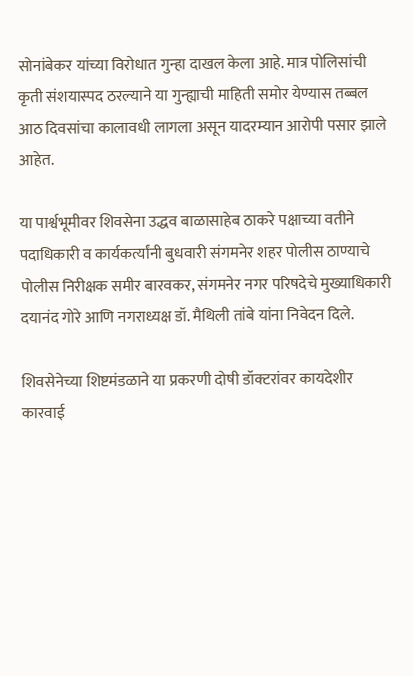सोनांबेकर यांच्या विरोधात गुन्हा दाखल केला आहे. मात्र पोलिसांची कृती संशयास्पद ठरल्याने या गुन्ह्याची माहिती समोर येण्यास तब्बल आठ दिवसांचा कालावधी लागला असून यादरम्यान आरोपी पसार झाले आहेत.

या पार्श्वभूमीवर शिवसेना उद्धव बाळासाहेब ठाकरे पक्षाच्या वतीने पदाधिकारी व कार्यकर्त्यांनी बुधवारी संगमनेर शहर पोलीस ठाण्याचे पोलीस निरीक्षक समीर बारवकर, संगमनेर नगर परिषदेचे मुख्याधिकारी दयानंद गोरे आणि नगराध्यक्ष डॉ. मैथिली तांबे यांना निवेदन दिले.

शिवसेनेच्या शिष्टमंडळाने या प्रकरणी दोषी डॉक्टरांवर कायदेशीर कारवाई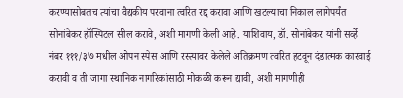करण्यासोबतच त्यांचा वैद्यकीय परवाना त्वरित रद्द करावा आणि खटल्याचा निकाल लागेपर्यंत सोनांबेकर हॉस्पिटल सील करावे, अशी मागणी केली आहे. याशिवाय, डॉ. सोनांबेकर यांनी सर्व्हे नंबर १११/३७ मधील ओपन स्पेस आणि रस्त्यावर केलेले अतिक्रमण त्वरित हटवून दंडात्मक कारवाई करावी व ती जागा स्थानिक नागरिकांसाठी मोकळी करून द्यावी, अशी मागणीही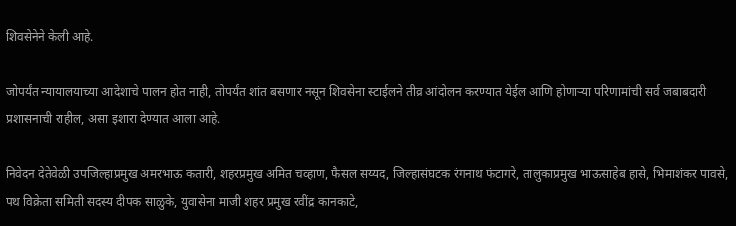शिवसेनेने केली आहे.

जोपर्यंत न्यायालयाच्या आदेशाचे पालन होत नाही, तोपर्यंत शांत बसणार नसून शिवसेना स्टाईलने तीव्र आंदोलन करण्यात येईल आणि होणाऱ्या परिणामांची सर्व जबाबदारी प्रशासनाची राहील, असा इशारा देण्यात आला आहे.

निवेदन देतेवेळी उपजिल्हाप्रमुख अमरभाऊ कतारी, शहरप्रमुख अमित चव्हाण, फैसल सय्यद, जिल्हासंघटक रंगनाथ फंटागरे, तालुकाप्रमुख भाऊसाहेब हासे, भिमाशंकर पावसे, पथ विक्रेता समिती सदस्य दीपक साळुके, युवासेना माजी शहर प्रमुख रवींद्र कानकाटे,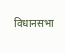विधानसभा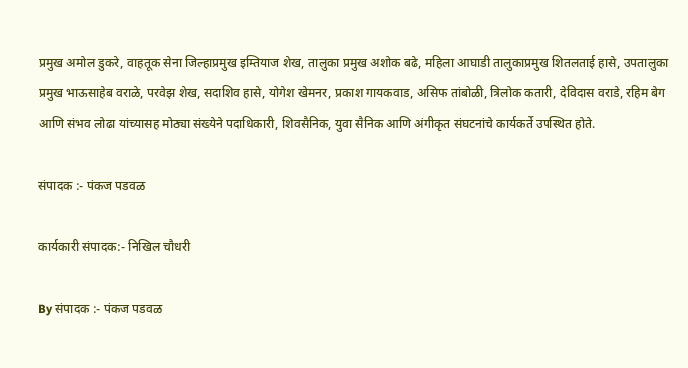प्रमुख अमोल डुकरे, वाहतूक सेना जिल्हाप्रमुख इम्तियाज शेख, तालुका प्रमुख अशोक बढे, महिला आघाडी तालुकाप्रमुख शितलताई हासे, उपतालुका प्रमुख भाऊसाहेब वराळे, परवेझ शेख, सदाशिव हासे, योगेश खेमनर, प्रकाश गायकवाड, असिफ तांबोळी, त्रिलोक कतारी, देविदास वराडे, रहिम बेग आणि संभव लोढा यांच्यासह मोठ्या संख्येने पदाधिकारी, शिवसैनिक, युवा सैनिक आणि अंगीकृत संघटनांचे कार्यकर्ते उपस्थित होते.

संपादक :- पंकज पडवळ

कार्यकारी संपादक:- निखिल चौधरी

By संपादक :- पंकज पडवळ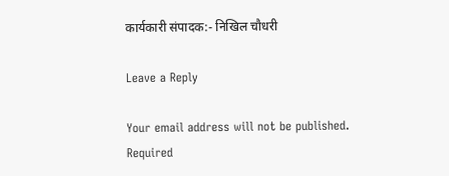कार्यकारी संपादक:- निखिल चौधरी

Leave a Reply

Your email address will not be published. Required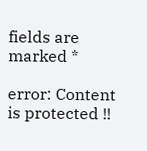fields are marked *

error: Content is protected !!